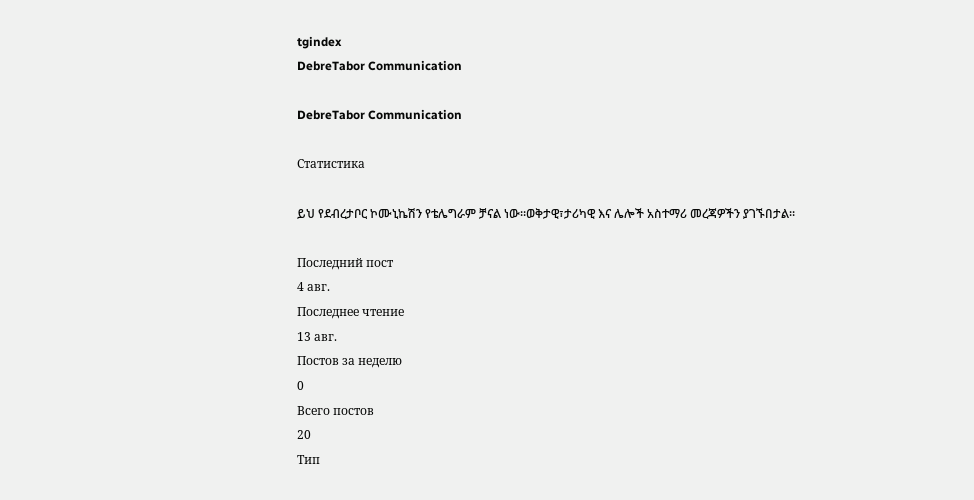tgindex
DebreTabor Communication

DebreTabor Communication

Статистика

ይህ የደብረታቦር ኮሙኒኬሽን የቴሌግራም ቻናል ነው።ወቅታዊ፣ታሪካዊ እና ሌሎች አስተማሪ መረጃዎችን ያገኙበታል።

Последний пост
4 авг.
Последнее чтение
13 авг.
Постов за неделю
0
Всего постов
20
Тип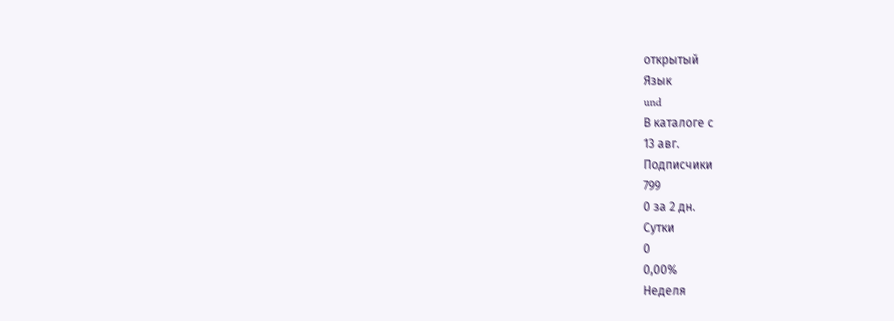открытый
Язык
und
В каталоге с
13 авг.
Подписчики
799
0 за 2 дн.
Сутки
0
0,00%
Неделя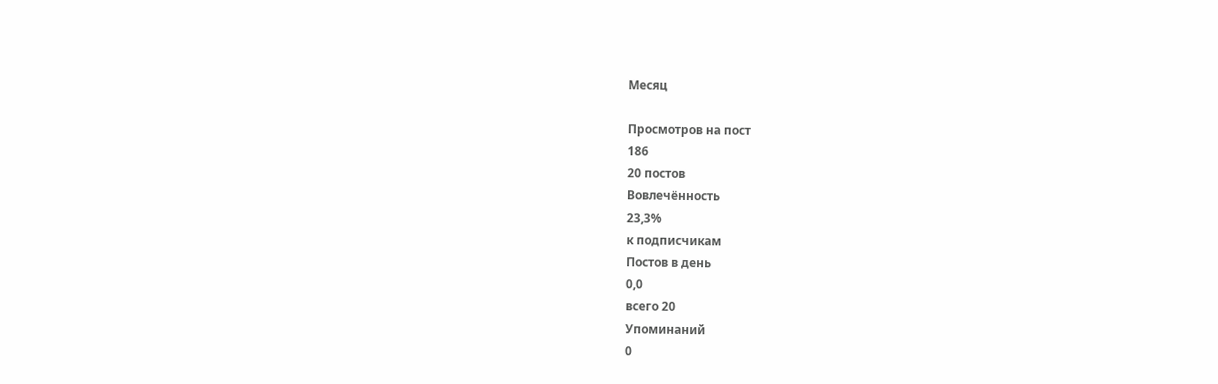Месяц

Просмотров на пост
186
20 постов
Вовлечённость
23,3%
к подписчикам
Постов в день
0,0
всего 20
Упоминаний
0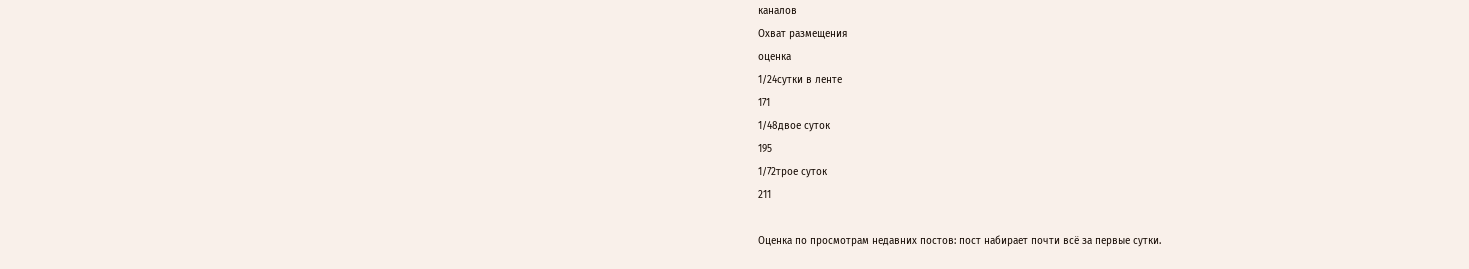каналов
Охват размещения
оценка
1/24сутки в ленте
171
1/48двое суток
195
1/72трое суток
211

Оценка по просмотрам недавних постов: пост набирает почти всё за первые сутки.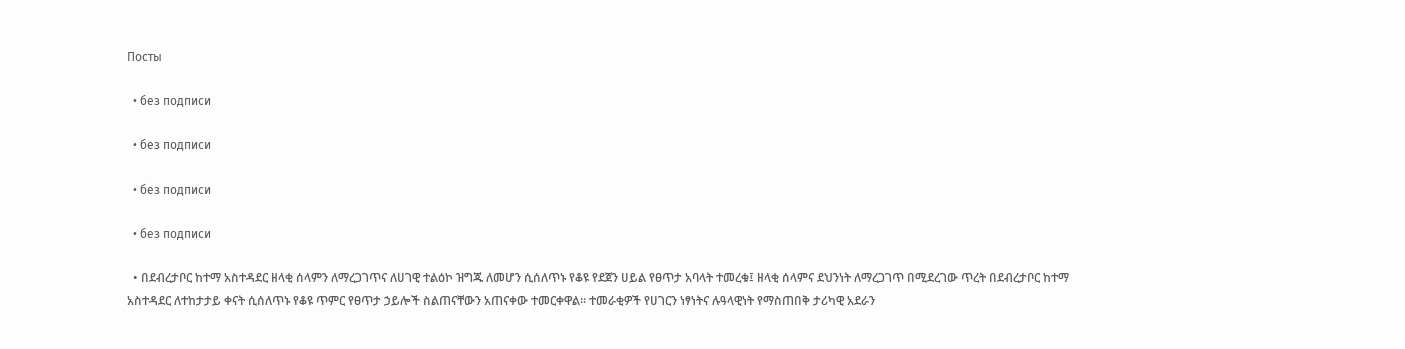Посты

  • без подписи

  • без подписи

  • без подписи

  • без подписи

  • በደብረታቦር ከተማ አስተዳደር ዘላቂ ሰላምን ለማረጋገጥና ለሀገዊ ተልዕኮ ዝግጁ ለመሆን ሲሰለጥኑ የቆዩ የደጀን ሀይል የፀጥታ አባላት ተመረቁ፤ ዘላቂ ሰላምና ደህንነት ለማረጋገጥ በሚደረገው ጥረት በደብረታቦር ከተማ አስተዳደር ለተከታታይ ቀናት ሲሰለጥኑ የቆዩ ጥምር የፀጥታ ኃይሎች ስልጠናቸውን አጠናቀው ተመርቀዋል። ተመራቂዎች የሀገርን ነፃነትና ሉዓላዊነት የማስጠበቅ ታሪካዊ አደራን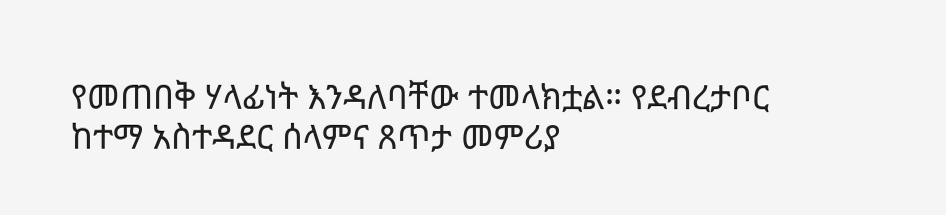የመጠበቅ ሃላፊነት እንዳለባቸው ተመላክቷል። የደብረታቦር ከተማ አስተዳደር ሰላምና ጸጥታ መምሪያ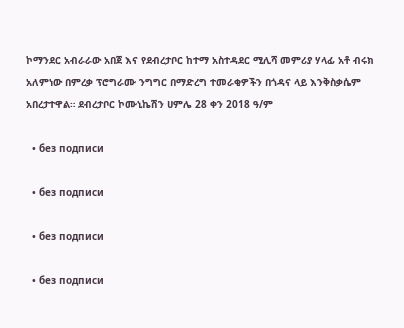ኮማንደር አብራራው አበጀ እና የደብረታቦር ከተማ አስተዳደር ሚሊሻ መምሪያ ሃላፊ አቶ ብሩክ አለምነው በምረቃ ፕሮግራሙ ንግግር በማድረግ ተመራቂዎችን በጎዳና ላይ እንቅስቃሴም አበረታተዋል። ደብረታቦር ኮሙኒኬሽን ሀምሌ 28 ቀን 2018 ዓ/ም

  • без подписи

  • без подписи

  • без подписи

  • без подписи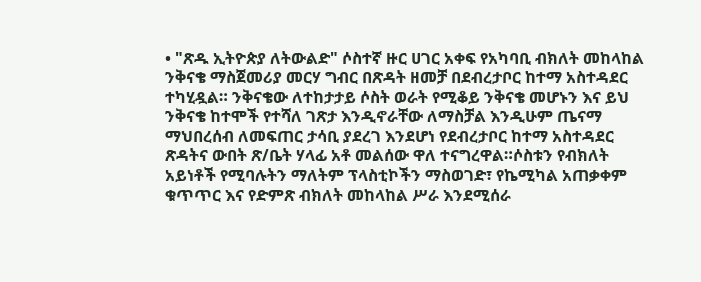• "ጽዱ ኢትዮጵያ ለትውልድ" ሶስተኛ ዙር ሀገር አቀፍ የአካባቢ ብክለት መከላከል ንቅናቄ ማስጀመሪያ መርሃ ግብር በጽዳት ዘመቻ በደብረታቦር ከተማ አስተዳደር ተካሂዷል። ንቅናቄው ለተከታታይ ሶስት ወራት የሚቆይ ንቅናቄ መሆኑን እና ይህ ንቅናቄ ከተሞች የተሻለ ገጽታ እንዲኖራቸው ለማስቻል እንዲሁም ጤናማ ማህበረሰብ ለመፍጠር ታሳቢ ያደረገ እንደሆነ የደብረታቦር ከተማ አስተዳደር ጽዳትና ውበት ጽ/ቤት ሃላፊ አቶ መልሰው ዋለ ተናግረዋል።ሶስቱን የብክለት አይነቶች የሚባሉትን ማለትም ፕላስቲኮችን ማስወገድ፣ የኬሚካል አጠቃቀም ቁጥጥር እና የድምጽ ብክለት መከላከል ሥራ እንደሚሰራ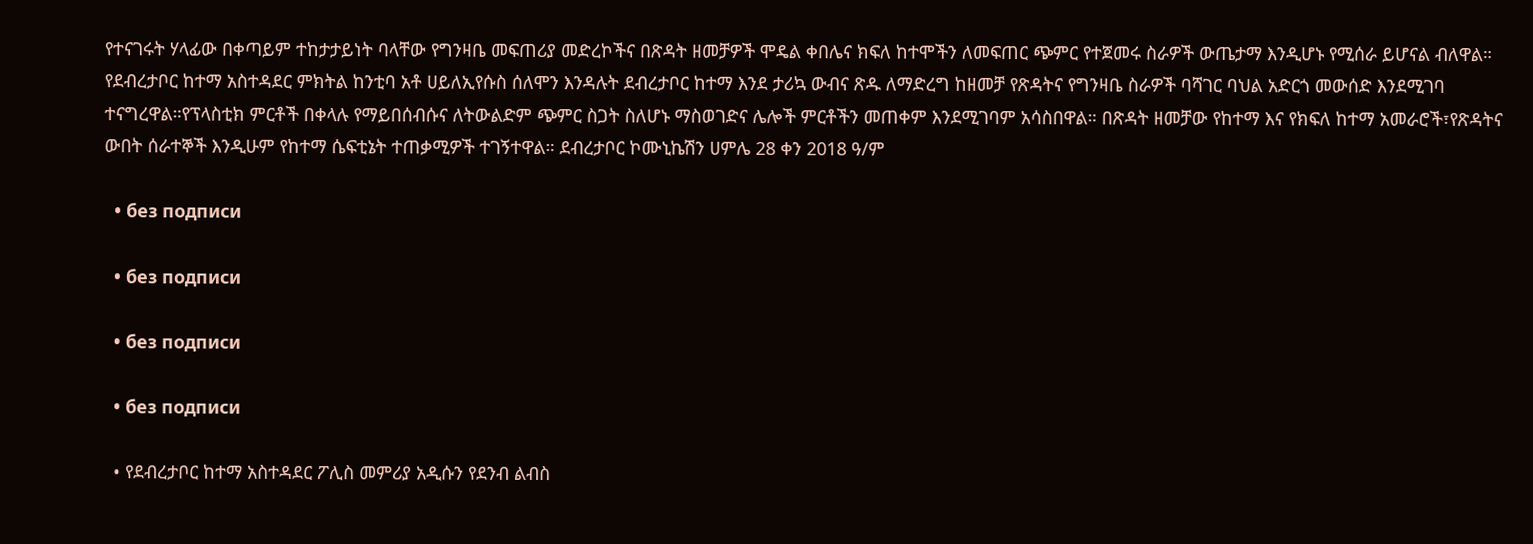የተናገሩት ሃላፊው በቀጣይም ተከታታይነት ባላቸው የግንዛቤ መፍጠሪያ መድረኮችና በጽዳት ዘመቻዎች ሞዴል ቀበሌና ክፍለ ከተሞችን ለመፍጠር ጭምር የተጀመሩ ስራዎች ውጤታማ እንዲሆኑ የሚሰራ ይሆናል ብለዋል። የደብረታቦር ከተማ አስተዳደር ምክትል ከንቲባ አቶ ሀይለኢየሱስ ሰለሞን እንዳሉት ደብረታቦር ከተማ እንደ ታሪኳ ውብና ጽዱ ለማድረግ ከዘመቻ የጽዳትና የግንዛቤ ስራዎች ባሻገር ባህል አድርጎ መውሰድ እንደሚገባ ተናግረዋል።የፕላስቲክ ምርቶች በቀላሉ የማይበሰብሱና ለትውልድም ጭምር ስጋት ስለሆኑ ማስወገድና ሌሎች ምርቶችን መጠቀም እንደሚገባም አሳስበዋል። በጽዳት ዘመቻው የከተማ እና የክፍለ ከተማ አመራሮች፣የጽዳትና ውበት ሰራተኞች እንዲሁም የከተማ ሴፍቲኔት ተጠቃሚዎች ተገኝተዋል። ደብረታቦር ኮሙኒኬሽን ሀምሌ 28 ቀን 2018 ዓ/ም

  • без подписи

  • без подписи

  • без подписи

  • без подписи

  • የደብረታቦር ከተማ አስተዳደር ፖሊስ መምሪያ አዲሱን የደንብ ልብስ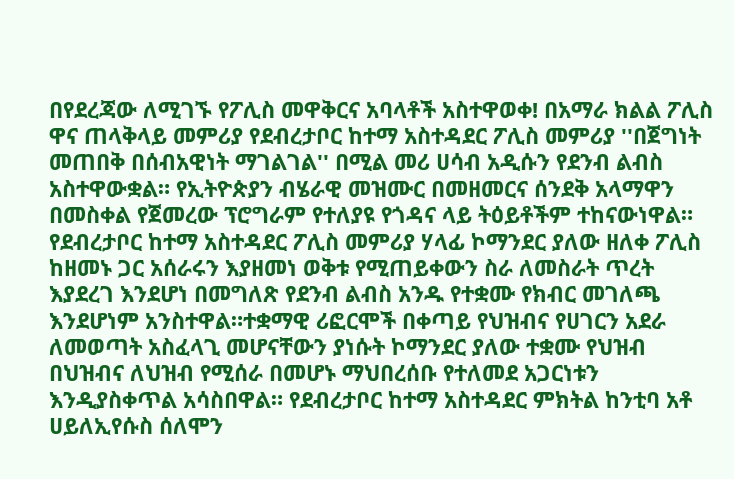በየደረጃው ለሚገኙ የፖሊስ መዋቅርና አባላቶች አስተዋወቀ! በአማራ ክልል ፖሊስ ዋና ጠላቅላይ መምሪያ የደብረታቦር ከተማ አስተዳደር ፖሊስ መምሪያ ''በጀግነት መጠበቅ በሰብአዊነት ማገልገል'' በሚል መሪ ሀሳብ አዲሱን የደንብ ልብስ አስተዋውቋል። የኢትዮጵያን ብሄራዊ መዝሙር በመዘመርና ሰንደቅ አላማዋን በመስቀል የጀመረው ፕሮግራም የተለያዩ የጎዳና ላይ ትዕይቶችም ተከናውነዋል። የደብረታቦር ከተማ አስተዳደር ፖሊስ መምሪያ ሃላፊ ኮማንደር ያለው ዘለቀ ፖሊስ ከዘመኑ ጋር አሰራሩን እያዘመነ ወቅቱ የሚጠይቀውን ስራ ለመስራት ጥረት እያደረገ እንደሆነ በመግለጽ የደንብ ልብስ አንዱ የተቋሙ የክብር መገለጫ እንደሆነም አንስተዋል።ተቋማዊ ሪፎርሞች በቀጣይ የህዝብና የሀገርን አደራ ለመወጣት አስፈላጊ መሆናቸውን ያነሱት ኮማንደር ያለው ተቋሙ የህዝብ በህዝብና ለህዝብ የሚሰራ በመሆኑ ማህበረሰቡ የተለመደ አጋርነቱን እንዲያስቀጥል አሳስበዋል። የደብረታቦር ከተማ አስተዳደር ምክትል ከንቲባ አቶ ሀይለኢየሱስ ሰለሞን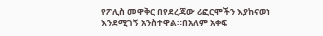የፖሊስ መዋቅር በየደረጃው ሪፎርሞችን እያከናወነ እንደሚገኝ አንስተዋል።በአለም አቀፍ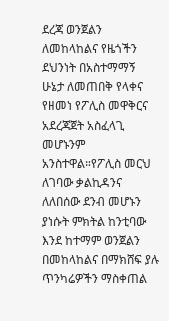ደረጃ ወንጀልን ለመከላከልና የዜጎችን ደህንነት በአስተማማኝ ሁኔታ ለመጠበቅ የላቀና የዘመነ የፖሊስ መዋቅርና አደረጃጀት አስፈላጊ መሆኑንም አንስተዋል።የፖሊስ መርህ ለገባው ቃልኪዳንና ለለበሰው ደንብ መሆኑን ያነሱት ምክትል ከንቲባው እንደ ከተማም ወንጀልን በመከላከልና በማክሸፍ ያሉ ጥንካሬዎችን ማስቀጠል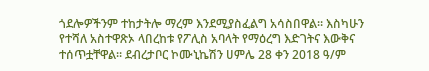ጎደሎዎችንም ተከታትሎ ማረም እንደሚያስፈልግ አሳስበዋል። እስካሁን የተሻለ አስተዋጽኦ ላበረከቱ የፖሊስ አባላት የማዕረግ እድገትና እውቅና ተሰጥቷቸዋል። ደብረታቦር ኮሙኒኬሽን ሀምሌ 28 ቀን 2018 ዓ/ም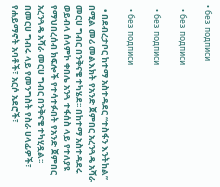• без подписи

  • без подписи

  • без подписи

  • без подписи

  • በደብረታቦር ከተማ አስተዳደር “ተስፋን እንትከል” በሚል መሪ መልእክት የአንድ ጀምበር አረንጓዴ አሻራ መርሀ ግብር በንቅናቄ ተካሄደ፡፡ በከተማ አስተዳደሩ ወይብላ ሰላምኮ ቀበሌ አንጓ ተፋሰስ ላይ የተለያዩ የማህበረሰብ ክፍሎች የተሳተፉበት የአንድ ጀምበር አረንጓዴ አሻራ መርሀ ግብር በንቅናቄ ተካሂዷል፡፡ በመርሀ ግብሩ ላይ የመንግስት የስራ ሀላፊዎች፣ የሐይማኖት አባቶች፣ አርሶ አደሮች፣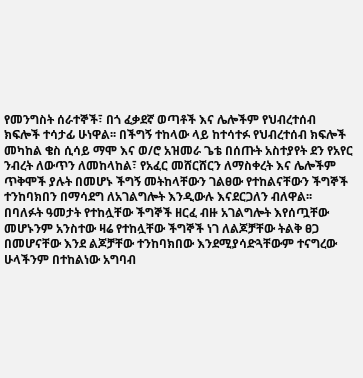የመንግስት ሰራተኞች፣ በጎ ፈቃደኛ ወጣቶች እና ሌሎችም የህብረተሰብ ክፍሎች ተሳታፊ ሁነዋል፡፡ በችግኝ ተከላው ላይ ከተሳተፉ የህብረተሰብ ክፍሎች መካከል ቄስ ሲሳይ ማሞ እና ወ/ሮ አዝመራ ጌቴ በሰጡት አስተያየት ደን የአየር ንብረት ለውጥን ለመከላከል፣ የአፈር መሸርሸርን ለማስቀረት እና ሌሎችም ጥቅሞች ያሉት በመሆኑ ችግኝ መትከላቸውን ገልፀው የተከልናቸውን ችግኞች ተንከባክበን በማሳደግ ለአገልግሎት እንዲውሉ እናደርጋለን ብለዋል፡፡ በባለፉት ዓመታት የተከሏቸው ችግኞች ዘርፈ ብዙ አገልግሎት እየሰጧቸው መሆኑንም አንስተው ዛሬ የተከሏቸው ችግኞች ነገ ለልጆቻቸው ትልቅ ፀጋ በመሆናቸው እንደ ልጆቻቸው ተንከባክበው እንደሚያሳድጓቸውም ተናግረው ሁላችንም በተከልነው አግባብ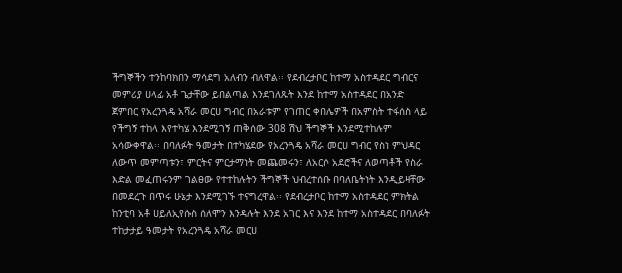ችግኞችን ተንከባክበን ማሳደግ አለብን ብለዋል፡፡ የደብረታቦር ከተማ አስተዳደር ግብርና መምሪያ ሀላፊ አቶ ጌታቸው ይበልጣል እንደገለጹት እንደ ከተማ አስተዳደር በአንድ ጀምበር የአረንጓዴ አሻራ መርሀ ግብር በአራቱም የገጠር ቀበሌዎች በአምስት ተፋሰስ ላይ የችግኝ ተከላ እየተካሄ እንደሚገኝ ጠቅሰው 308 ሽህ ችግኞች እንደሚተከሉም አሳውቀዋል፡፡ በባለፉት ዓመታት በተካሄደው የአረንጓዴ አሻራ መርሀ ግብር የስነ ምህዳር ለውጥ መምጣቱን፣ ምርትና ምርታማነት መጨመሩን፣ ለአርሶ አደሮችና ለወጣቶች የስራ እድል መፈጠሩንም ገልፀው የተተከሉትን ችግኞች ህብረተሰቡ በባለቤትነት እንዲይዛቸው በመደረጉ በጥሩ ሁኔታ እንደሚገኙ ተናግረዋል፡፡ የደብረታቦር ከተማ አስተዳደር ምክትል ከንቲባ አቶ ሀይለኢየሱስ ሰለሞን እንዳሉት እንደ አገር እና እንደ ከተማ አስተዳደር በባለፉት ተከታታይ ዓመታት የአረንጓዴ አሻራ መርሀ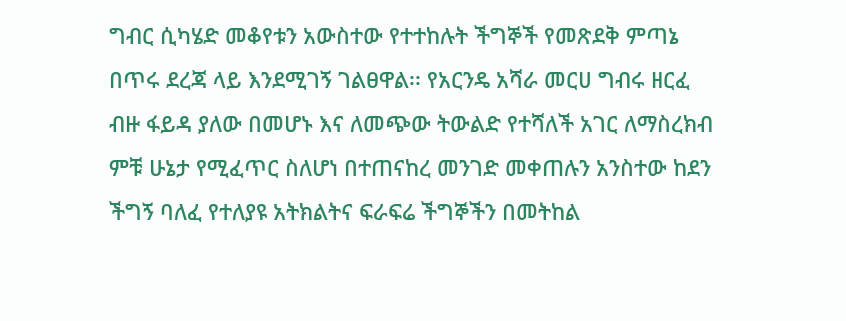ግብር ሲካሄድ መቆየቱን አውስተው የተተከሉት ችግኞች የመጽደቅ ምጣኔ በጥሩ ደረጃ ላይ እንደሚገኝ ገልፀዋል፡፡ የአርንዴ አሻራ መርሀ ግብሩ ዘርፈ ብዙ ፋይዳ ያለው በመሆኑ እና ለመጭው ትውልድ የተሻለች አገር ለማስረክብ ምቹ ሁኔታ የሚፈጥር ስለሆነ በተጠናከረ መንገድ መቀጠሉን አንስተው ከደን ችግኝ ባለፈ የተለያዩ አትክልትና ፍራፍሬ ችግኞችን በመትከል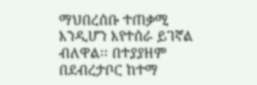ማህበረሰቡ ተጠቃሚ እንዲሆን እየተሰራ ይገኛል ብለዋል፡፡ በተያያዘም በደብረታቦር ከተማ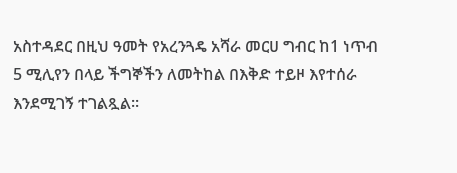አስተዳደር በዚህ ዓመት የአረንጓዴ አሻራ መርሀ ግብር ከ1 ነጥብ 5 ሚሊየን በላይ ችግኞችን ለመትከል በእቅድ ተይዞ እየተሰራ እንደሚገኝ ተገልጿል፡፡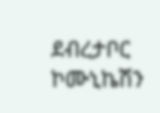ደብረታቦር ኮሙኒኬሽን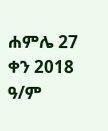ሐምሌ 27 ቀን 2018 ዓ/ም